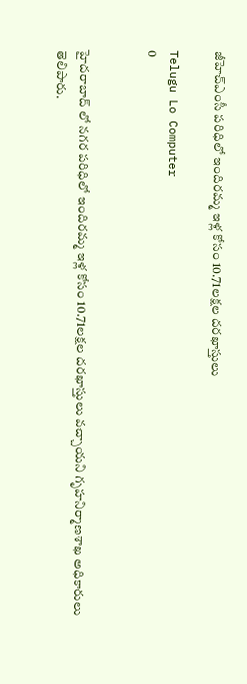జీహెచ్‌ఎంసీ పరిధిలో ఇందిరమ్మ ఇళ్ల కోసం 10.71లక్షల దరఖాస్తులు

Telugu Lo Computer
0


హైదరాబాద్‌ లో నగర పరిధిలో ఇందిరమ్మ ఇళ్ల కోసం 10.71లక్షల దరఖాస్తులు వచ్చాయని గృహనిర్మాణశాఖ అధికారులు తెలిపారు.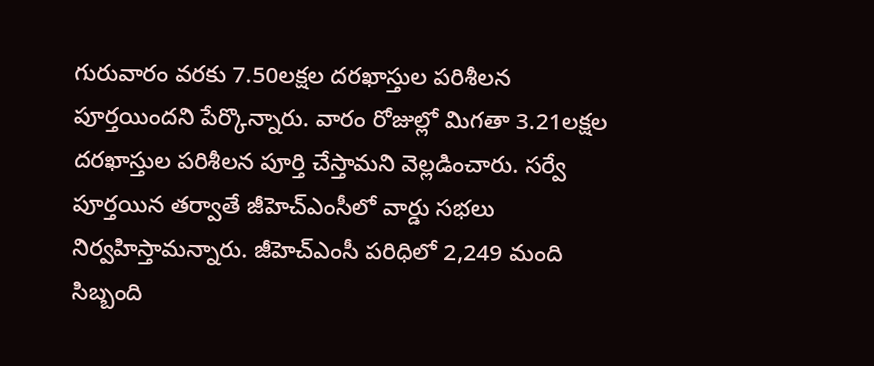గురువారం వరకు 7.50లక్షల దరఖాస్తుల పరిశీలన పూర్తయిందని పేర్కొన్నారు. వారం రోజుల్లో మిగతా 3.21లక్షల దరఖాస్తుల పరిశీలన పూర్తి చేస్తామని వెల్లడించారు. సర్వే పూర్తయిన తర్వాతే జీహెచ్‌ఎంసీలో వార్డు సభలు నిర్వహిస్తామన్నారు. జీహెచ్‌ఎంసీ పరిధిలో 2,249 మంది సిబ్బంది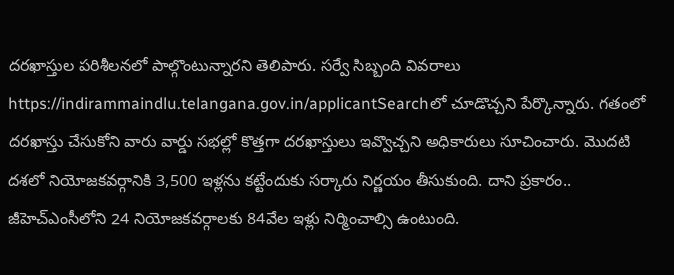దరఖాస్తుల పరిశీలనలో పాల్గొంటున్నారని తెలిపారు. సర్వే సిబ్బంది వివరాలు https://indirammaindlu.telangana.gov.in/applicantSearchలో చూడొచ్చని పేర్కొన్నారు. గతంలో దరఖాస్తు చేసుకోని వారు వార్డు సభల్లో కొత్తగా దరఖాస్తులు ఇవ్వొచ్చని అధికారులు సూచించారు. మొదటి దశలో నియోజకవర్గానికి 3,500 ఇళ్లను కట్టేందుకు సర్కారు నిర్ణయం తీసుకుంది. దాని ప్రకారం.. జీహెచ్‌ఎంసీలోని 24 నియోజకవర్గాలకు 84వేల ఇళ్లు నిర్మించాల్సి ఉంటుంది.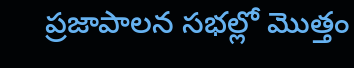ప్రజాపాలన సభల్లో మొత్తం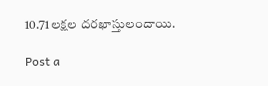10.71లక్షల దరఖాస్తులందాయి.

Post a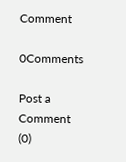Comment

0Comments

Post a Comment (0)